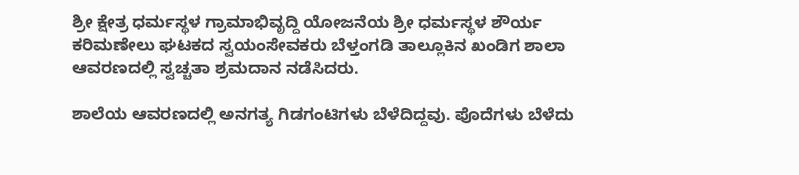ಶ್ರೀ ಕ್ಷೇತ್ರ ಧರ್ಮಸ್ಥಳ ಗ್ರಾಮಾಭಿವೃದ್ದಿ ಯೋಜನೆಯ ಶ್ರೀ ಧರ್ಮಸ್ಥಳ ಶೌರ್ಯ ಕರಿಮಣೇಲು ಘಟಕದ ಸ್ವಯಂಸೇವಕರು ಬೆಳ್ತಂಗಡಿ ತಾಲ್ಲೂಕಿನ ಖಂಡಿಗ ಶಾಲಾ ಆವರಣದಲ್ಲಿ ಸ್ವಚ್ಚತಾ ಶ್ರಮದಾನ ನಡೆಸಿದರು.

ಶಾಲೆಯ ಆವರಣದಲ್ಲಿ ಅನಗತ್ಯ ಗಿಡಗಂಟಿಗಳು ಬೆಳೆದಿದ್ದವು. ಪೊದೆಗಳು ಬೆಳೆದು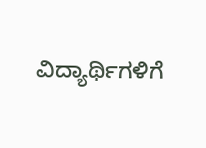ವಿದ್ಯಾರ್ಥಿಗಳಿಗೆ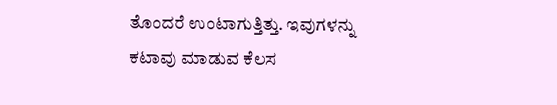ತೊಂದರೆ ಉಂಟಾಗುತ್ತಿತ್ತು. ಇವುಗಳನ್ನು ಕಟಾವು ಮಾಡುವ ಕೆಲಸ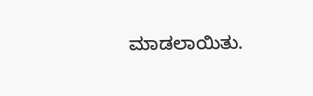ಮಾಡಲಾಯಿತು.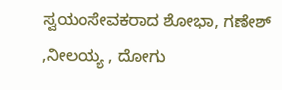ಸ್ವಯಂಸೇವಕರಾದ ಶೋಭಾ, ಗಣೇಶ್ ,ನೀಲಯ್ಯ , ದೋಗು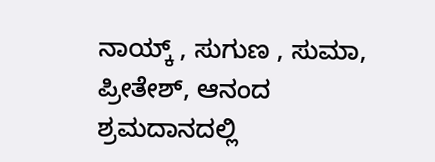ನಾಯ್ಕ್ , ಸುಗುಣ , ಸುಮಾ, ಪ್ರೀತೇಶ್, ಆನಂದ ಶ್ರಮದಾನದಲ್ಲಿ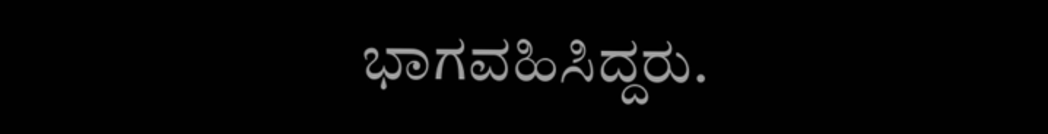ಭಾಗವಹಿಸಿದ್ದರು.